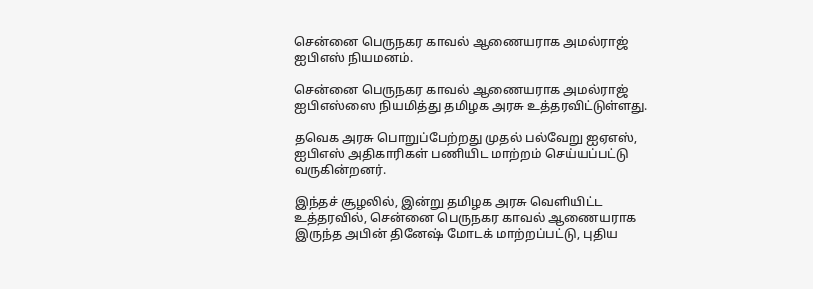சென்னை பெருநகர காவல் ஆணையராக அமல்ராஜ் ஐபிஎஸ் நியமனம்.

சென்னை பெருநகர காவல் ஆணையராக அமல்ராஜ் ஐபிஎஸ்ஸை நியமித்து தமிழக அரசு உத்தரவிட்டுள்ளது.

தவெக அரசு பொறுப்பேற்றது முதல் பல்வேறு ஐஏஎஸ், ஐபிஎஸ் அதிகாரிகள் பணியிட மாற்றம் செய்யப்பட்டு வருகின்றனர்.

இந்தச் சூழலில், இன்று தமிழக அரசு வெளியிட்ட உத்தரவில், சென்னை பெருநகர காவல் ஆணையராக இருந்த அபின் தினேஷ் மோடக் மாற்றப்பட்டு, புதிய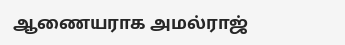ஆணையராக அமல்ராஜ்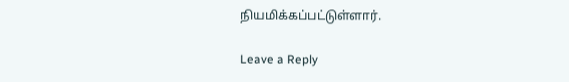நியமிக்கப்பட்டுள்ளார்.

Leave a Reply